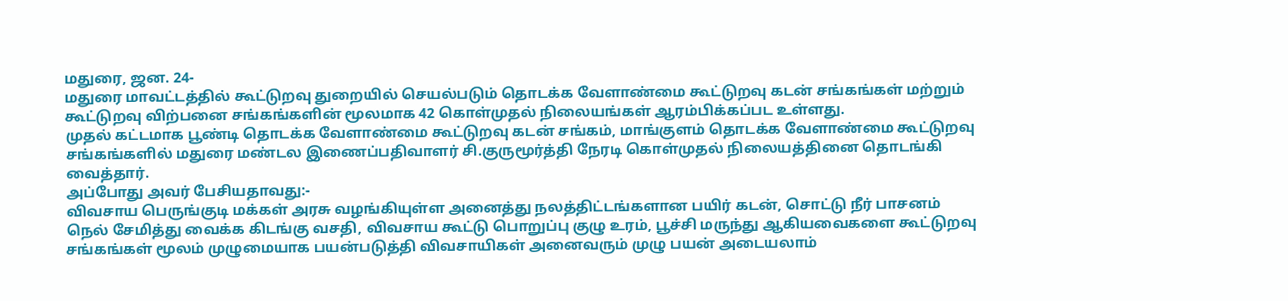மதுரை, ஜன. 24-
மதுரை மாவட்டத்தில் கூட்டுறவு துறையில் செயல்படும் தொடக்க வேளாண்மை கூட்டுறவு கடன் சங்கங்கள் மற்றும் கூட்டுறவு விற்பனை சங்கங்களின் மூலமாக 42 கொள்முதல் நிலையங்கள் ஆரம்பிக்கப்பட உள்ளது.
முதல் கட்டமாக பூண்டி தொடக்க வேளாண்மை கூட்டுறவு கடன் சங்கம், மாங்குளம் தொடக்க வேளாண்மை கூட்டுறவு சங்கங்களில் மதுரை மண்டல இணைப்பதிவாளர் சி.குருமூர்த்தி நேரடி கொள்முதல் நிலையத்தினை தொடங்கி வைத்தார்.
அப்போது அவர் பேசியதாவது:-
விவசாய பெருங்குடி மக்கள் அரசு வழங்கியுள்ள அனைத்து நலத்திட்டங்களான பயிர் கடன், சொட்டு நீர் பாசனம் நெல் சேமித்து வைக்க கிடங்கு வசதி, விவசாய கூட்டு பொறுப்பு குழு உரம், பூச்சி மருந்து ஆகியவைகளை கூட்டுறவு சங்கங்கள் மூலம் முழுமையாக பயன்படுத்தி விவசாயிகள் அனைவரும் முழு பயன் அடையலாம்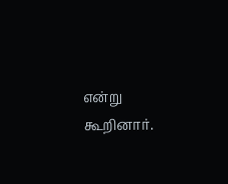என்று கூறினார்.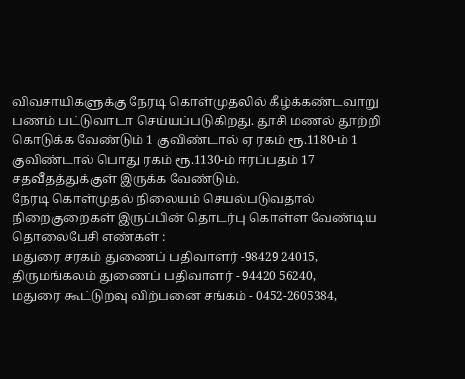விவசாயிகளுக்கு நேரடி கொள்முதலில் கீழ்க்கண்டவாறு பணம் பட்டுவாடா செய்யப்படுகிறது. தூசி மணல் தூற்றி கொடுக்க வேண்டும் 1 குவிண்டால் ஏ ரகம் ரூ.1180-ம் 1 குவிண்டால் பொது ரகம் ரூ.1130-ம் ஈரப்பதம் 17 சதவீதத்துக்குள் இருக்க வேண்டும்.
நேரடி கொள்முதல் நிலையம் செயல்படுவதால் நிறைகுறைகள் இருப்பின் தொடர்பு கொள்ள வேண்டிய தொலைபேசி எண்கள் :
மதுரை சரகம் துணைப் பதிவாளர் -98429 24015,
திருமங்கலம் துணைப் பதிவாளர் - 94420 56240,
மதுரை கூட்டுறவு விற்பனை சங்கம் - 0452-2605384,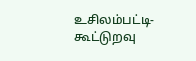உசிலம்பட்டி-கூட்டுறவு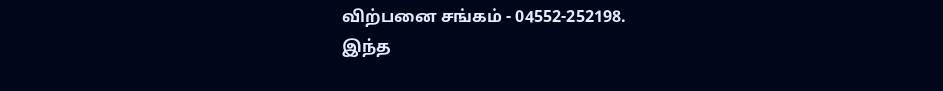விற்பனை சங்கம் - 04552-252198.
இந்த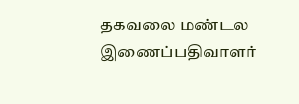தகவலை மண்டல இணைப்பதிவாளர்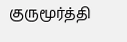குருமூர்த்தி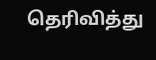தெரிவித்து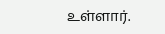உள்ளார்.